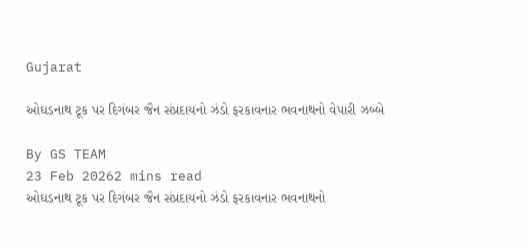Gujarat

ઓઘડનાથ ટૂક પર દિગંબર જૈન સંપ્રદાયનો ઝંડો ફરકાવનાર ભવનાથનો વેપારી ઝબ્બે

By GS TEAM
23 Feb 20262 mins read
ઓઘડનાથ ટૂક પર દિગંબર જૈન સંપ્રદાયનો ઝંડો ફરકાવનાર ભવનાથનો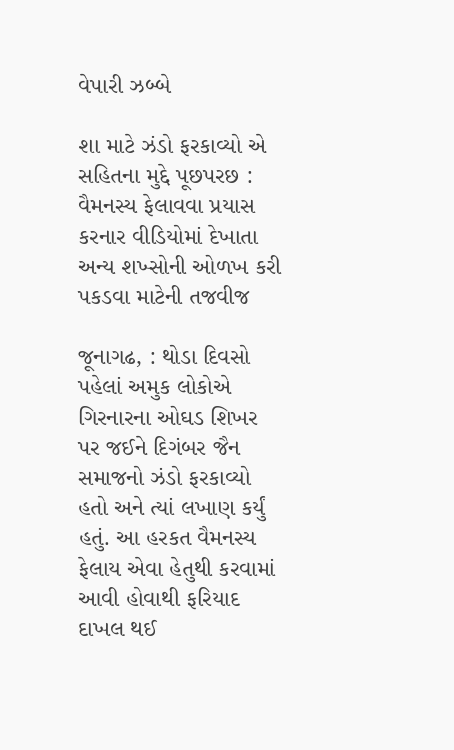વેપારી ઝબ્બે

શા માટે ઝંડો ફરકાવ્યો એ સહિતના મુદ્દે પૂછપરછ : વૈમનસ્ય ફેલાવવા પ્રયાસ કરનાર વીડિયોમાં દેખાતા અન્ય શખ્સોની ઓળખ કરી પકડવા માટેની તજવીજ

જૂનાગઢ, : થોડા દિવસો પહેલાં અમુક લોકોએ ગિરનારના ઓઘડ શિખર પર જઈને દિગંબર જૈન સમાજનો ઝંડો ફરકાવ્યો હતો અને ત્યાં લખાણ કર્યું હતું. આ હરકત વૈમનસ્ય ફેલાય એવા હેતુથી કરવામાં આવી હોવાથી ફરિયાદ દાખલ થઈ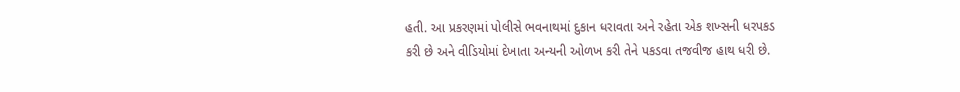હતી. આ પ્રકરણમાં પોલીસે ભવનાથમાં દુકાન ધરાવતા અને રહેતા એક શખ્સની ધરપકડ કરી છે અને વીડિયોમાં દેખાતા અન્યની ઓળખ કરી તેને પકડવા તજવીજ હાથ ધરી છે.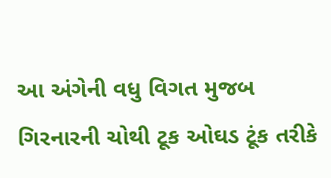આ અંગેની વધુ વિગત મુજબ ગિરનારની ચોથી ટૂક ઓઘડ ટૂંક તરીકે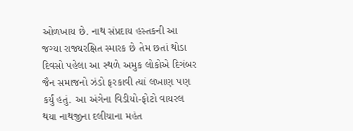ઓળખાય છે. નાથ સંપ્રદાય હસ્તકની આ જગ્યા રાજ્યરક્ષિત સ્મારક છે તેમ છતાં થોડા દિવસો પહેલા આ સ્થળે અમુક લોકોએ દિગંબર જૈન સમાજનો ઝંડો ફરકાવી ત્યાં લખાણ પણ કર્યું હતું. આ અંગેના વિડીયો-ફોટો વાયરલ થયા નાથજીના દલીચાના મહંત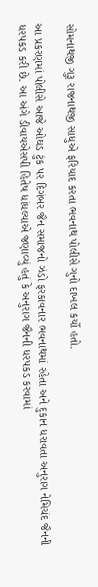સોમનાથજી ગુરૂ રાજનાથજી સાધુએ ફરિયાદ કરતા ભવનાથ પોલીસે ગુનો દાખલ કર્યો હતો.

આ પ્રકરણમાં પોલીસે આજે ઓઘડ ટુંક પર દિગંબર જૈન સમાજનો ઝંડો ફરકાવનાર ભવનાથમાં રહેતા અને દુકાન ધરાવતા અનુરાગ નેમિચંદ જૈનની ધરપકડ કરી છે. આ અંગે ડીવાયએસપી હિતેષ ધાંધલ્યાએ જણાવ્યું હતું કે અનુરાગ જૈનની ધરપકડ કરવામાં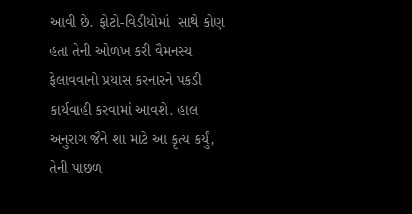આવી છે. ફોટો-વિડીયોમાં  સાથે કોણ હતા તેની ઓળખ કરી વૈમનસ્ય ફેલાવવાનો પ્રયાસ કરનારને પકડી કાર્યવાહી કરવામાં આવશે. હાલ અનુરાગ જૈને શા માટે આ કૃત્ય કર્યું, તેની પાછળ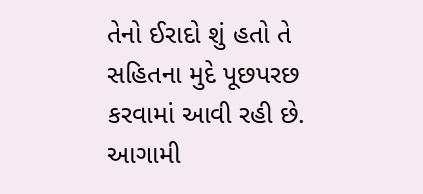તેનો ઈરાદો શું હતો તે સહિતના મુદે પૂછપરછ કરવામાં આવી રહી છે. આગામી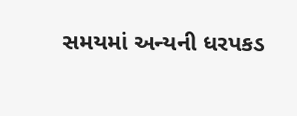સમયમાં અન્યની ધરપકડ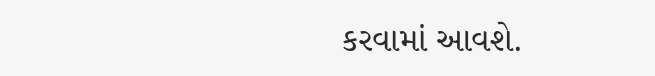કરવામાં આવશે.